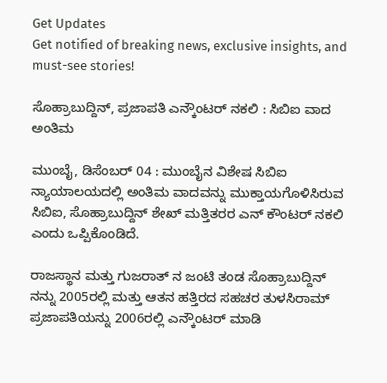Get Updates
Get notified of breaking news, exclusive insights, and must-see stories!

ಸೊಹ್ರಾಬುದ್ದಿನ್, ಪ್ರಜಾಪತಿ ಎನ್ಕೌಂಟರ್ ನಕಲಿ : ಸಿಬಿಐ ವಾದ ಅಂತಿಮ

ಮುಂಬೈ, ಡಿಸೆಂಬರ್ 04 : ಮುಂಬೈನ ವಿಶೇಷ ಸಿಬಿಐ ನ್ಯಾಯಾಲಯದಲ್ಲಿ ಅಂತಿಮ ವಾದವನ್ನು ಮುಕ್ತಾಯಗೊಳಿಸಿರುವ ಸಿಬಿಐ, ಸೊಹ್ರಾಬುದ್ದಿನ್ ಶೇಖ್ ಮತ್ತಿತರರ ಎನ್ ಕೌಂಟರ್ ನಕಲಿ ಎಂದು ಒಪ್ಪಿಕೊಂಡಿದೆ.

ರಾಜಸ್ಥಾನ ಮತ್ತು ಗುಜರಾತ್ ನ ಜಂಟಿ ತಂಡ ಸೊಹ್ರಾಬುದ್ದಿನ್ ನನ್ನು 2005ರಲ್ಲಿ ಮತ್ತು ಆತನ ಹತ್ತಿರದ ಸಹಚರ ತುಳಸಿರಾಮ್ ಪ್ರಜಾಪತಿಯನ್ನು 2006ರಲ್ಲಿ ಎನ್ಕೌಂಟರ್ ಮಾಡಿ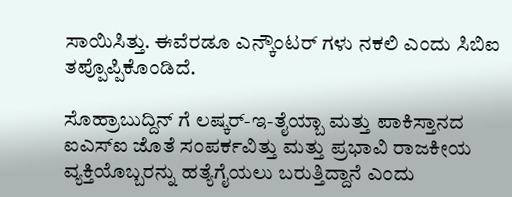ಸಾಯಿಸಿತ್ತು. ಈವೆರಡೂ ಎನ್ಕೌಂಟರ್ ಗಳು ನಕಲಿ ಎಂದು ಸಿಬಿಐ ತಪ್ಪೊಪ್ಪಿಕೊಂಡಿದೆ.

ಸೊಹ್ರಾಬುದ್ದಿನ್ ಗೆ ಲಷ್ಕರ್-ಇ-ತೈಯ್ಬಾ ಮತ್ತು ಪಾಕಿಸ್ತಾನದ ಐಎಸ್ಐ ಜೊತೆ ಸಂಪರ್ಕವಿತ್ತು ಮತ್ತು ಪ್ರಭಾವಿ ರಾಜಕೀಯ ವ್ಯಕ್ತಿಯೊಬ್ಬರನ್ನು ಹತ್ಯೆಗೈಯಲು ಬರುತ್ತಿದ್ದಾನೆ ಎಂದು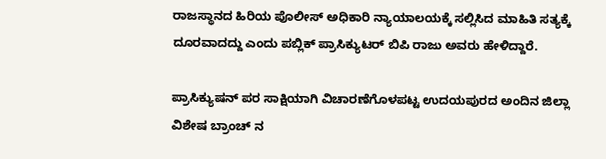ರಾಜಸ್ಥಾನದ ಹಿರಿಯ ಪೊಲೀಸ್ ಅಧಿಕಾರಿ ನ್ಯಾಯಾಲಯಕ್ಕೆ ಸಲ್ಲಿಸಿದ ಮಾಹಿತಿ ಸತ್ಯಕ್ಕೆ ದೂರವಾದದ್ದು ಎಂದು ಪಬ್ಲಿಕ್ ಪ್ರಾಸಿಕ್ಯುಟರ್ ಬಿಪಿ ರಾಜು ಅವರು ಹೇಳಿದ್ದಾರೆ.

ಪ್ರಾಸಿಕ್ಯುಷನ್ ಪರ ಸಾಕ್ಷಿಯಾಗಿ ವಿಚಾರಣೆಗೊಳಪಟ್ಟ ಉದಯಪುರದ ಅಂದಿನ ಜಿಲ್ಲಾ ವಿಶೇಷ ಬ್ರಾಂಚ್ ನ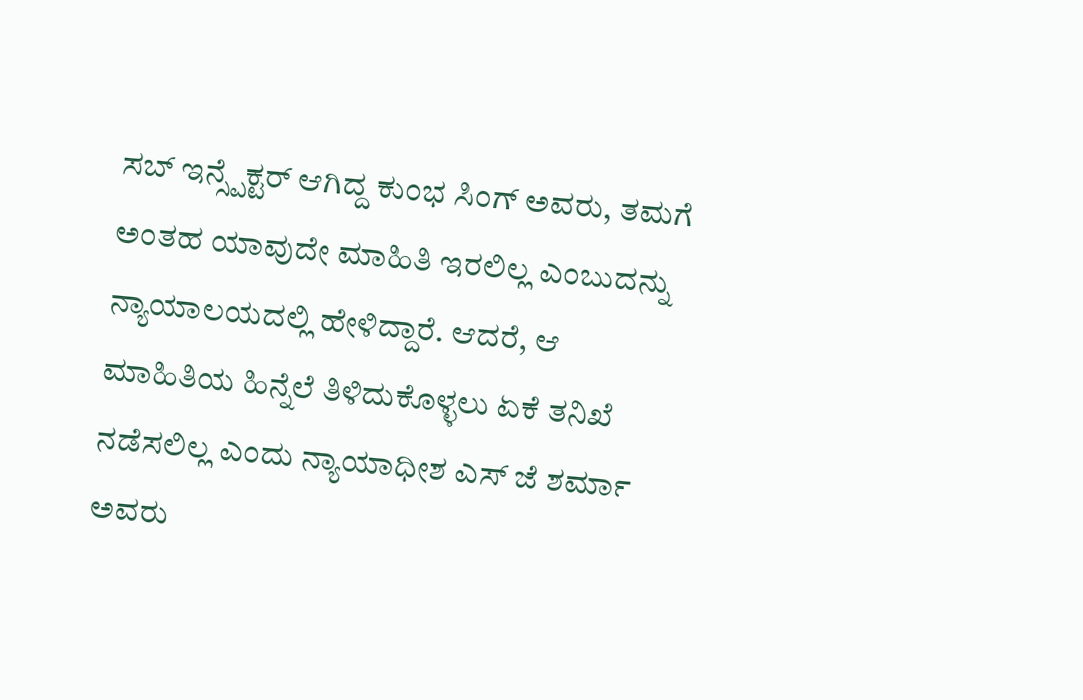ಸಬ್ ಇನ್ಸ್ಪೆಕ್ಟರ್ ಆಗಿದ್ದ ಕುಂಭ ಸಿಂಗ್ ಅವರು, ತಮಗೆ ಅಂತಹ ಯಾವುದೇ ಮಾಹಿತಿ ಇರಲಿಲ್ಲ ಎಂಬುದನ್ನು ನ್ಯಾಯಾಲಯದಲ್ಲಿ ಹೇಳಿದ್ದಾರೆ. ಆದರೆ, ಆ ಮಾಹಿತಿಯ ಹಿನ್ನೆಲೆ ತಿಳಿದುಕೊಳ್ಳಲು ಏಕೆ ತನಿಖೆ ನಡೆಸಲಿಲ್ಲ ಎಂದು ನ್ಯಾಯಾಧೀಶ ಎಸ್ ಜೆ ಶರ್ಮಾ ಅವರು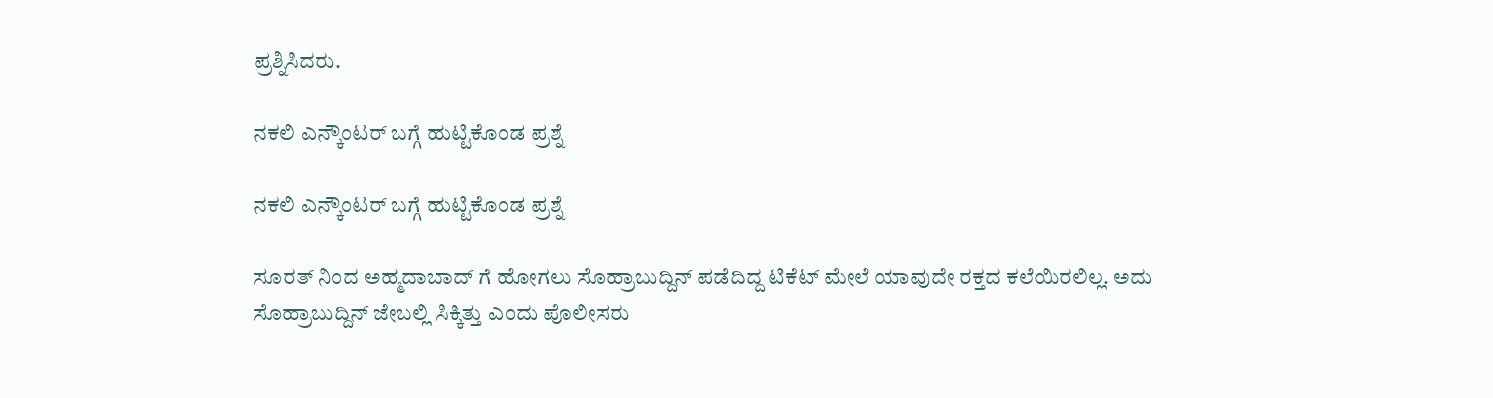ಪ್ರಶ್ನಿಸಿದರು.

ನಕಲಿ ಎನ್ಕೌಂಟರ್ ಬಗ್ಗೆ ಹುಟ್ಟಿಕೊಂಡ ಪ್ರಶ್ನೆ

ನಕಲಿ ಎನ್ಕೌಂಟರ್ ಬಗ್ಗೆ ಹುಟ್ಟಿಕೊಂಡ ಪ್ರಶ್ನೆ

ಸೂರತ್ ನಿಂದ ಅಹ್ಮದಾಬಾದ್ ಗೆ ಹೋಗಲು ಸೊಹ್ರಾಬುದ್ದಿನ್ ಪಡೆದಿದ್ದ ಟಿಕೆಟ್ ಮೇಲೆ ಯಾವುದೇ ರಕ್ತದ ಕಲೆಯಿರಲಿಲ್ಲ. ಅದು ಸೊಹ್ರಾಬುದ್ದಿನ್ ಜೇಬಲ್ಲಿ ಸಿಕ್ಕಿತ್ತು ಎಂದು ಪೊಲೀಸರು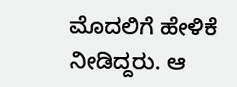ಮೊದಲಿಗೆ ಹೇಳಿಕೆ ನೀಡಿದ್ದರು. ಆ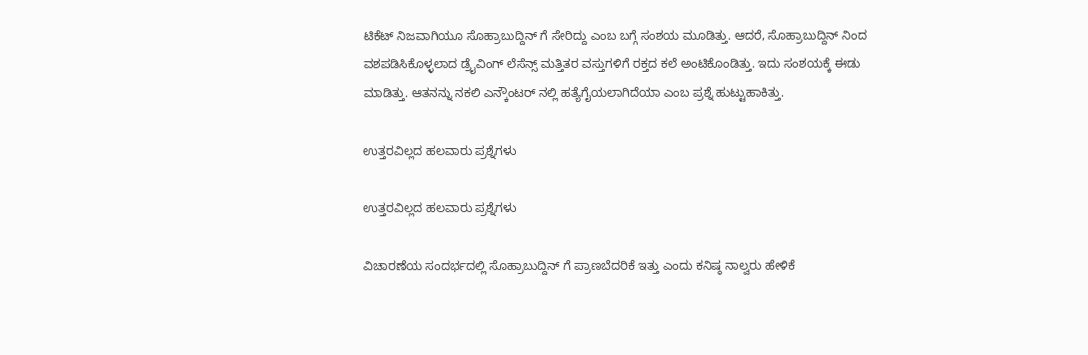ಟಿಕೆಟ್ ನಿಜವಾಗಿಯೂ ಸೊಹ್ರಾಬುದ್ದಿನ್ ಗೆ ಸೇರಿದ್ದು ಎಂಬ ಬಗ್ಗೆ ಸಂಶಯ ಮೂಡಿತ್ತು. ಆದರೆ, ಸೊಹ್ರಾಬುದ್ದಿನ್ ನಿಂದ ವಶಪಡಿಸಿಕೊಳ್ಳಲಾದ ಡ್ರೈವಿಂಗ್ ಲೆಸೆನ್ಸ್ ಮತ್ತಿತರ ವಸ್ತುಗಳಿಗೆ ರಕ್ತದ ಕಲೆ ಅಂಟಿಕೊಂಡಿತ್ತು. ಇದು ಸಂಶಯಕ್ಕೆ ಈಡು ಮಾಡಿತ್ತು. ಆತನನ್ನು ನಕಲಿ ಎನ್ಕೌಂಟರ್ ನಲ್ಲಿ ಹತ್ಯೆಗೈಯಲಾಗಿದೆಯಾ ಎಂಬ ಪ್ರಶ್ನೆ ಹುಟ್ಟುಹಾಕಿತ್ತು.

ಉತ್ತರವಿಲ್ಲದ ಹಲವಾರು ಪ್ರಶ್ನೆಗಳು

ಉತ್ತರವಿಲ್ಲದ ಹಲವಾರು ಪ್ರಶ್ನೆಗಳು

ವಿಚಾರಣೆಯ ಸಂದರ್ಭದಲ್ಲಿ ಸೊಹ್ರಾಬುದ್ದಿನ್ ಗೆ ಪ್ರಾಣಬೆದರಿಕೆ ಇತ್ತು ಎಂದು ಕನಿಷ್ಠ ನಾಲ್ವರು ಹೇಳಿಕೆ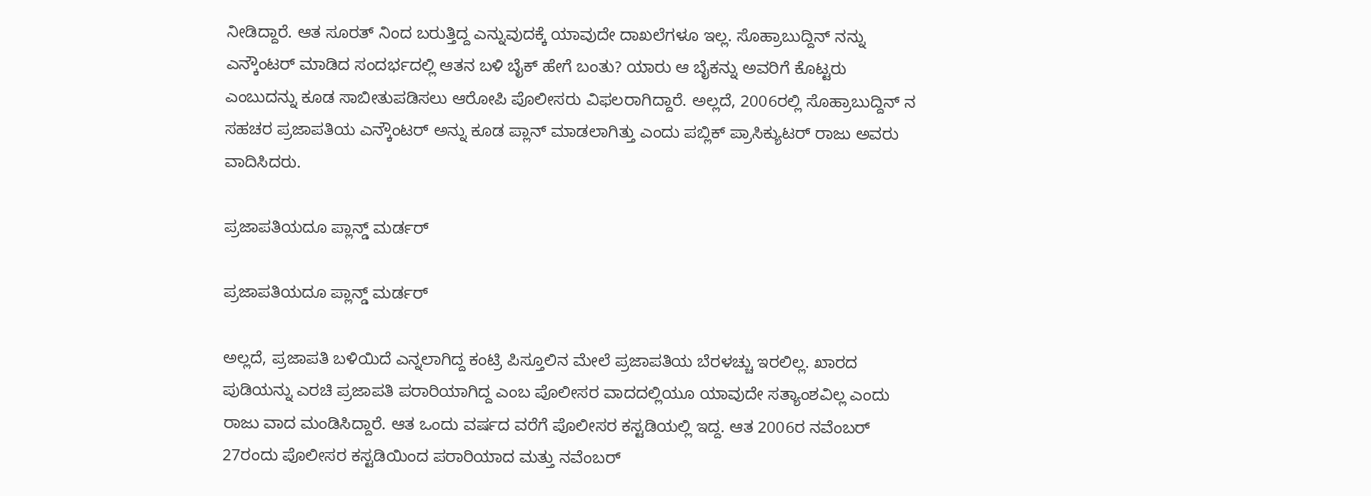ನೀಡಿದ್ದಾರೆ. ಆತ ಸೂರತ್ ನಿಂದ ಬರುತ್ತಿದ್ದ ಎನ್ನುವುದಕ್ಕೆ ಯಾವುದೇ ದಾಖಲೆಗಳೂ ಇಲ್ಲ. ಸೊಹ್ರಾಬುದ್ದಿನ್ ನನ್ನು ಎನ್ಕೌಂಟರ್ ಮಾಡಿದ ಸಂದರ್ಭದಲ್ಲಿ ಆತನ ಬಳಿ ಬೈಕ್ ಹೇಗೆ ಬಂತು? ಯಾರು ಆ ಬೈಕನ್ನು ಅವರಿಗೆ ಕೊಟ್ಟರು ಎಂಬುದನ್ನು ಕೂಡ ಸಾಬೀತುಪಡಿಸಲು ಆರೋಪಿ ಪೊಲೀಸರು ವಿಫಲರಾಗಿದ್ದಾರೆ. ಅಲ್ಲದೆ, 2006ರಲ್ಲಿ ಸೊಹ್ರಾಬುದ್ದಿನ್ ನ ಸಹಚರ ಪ್ರಜಾಪತಿಯ ಎನ್ಕೌಂಟರ್ ಅನ್ನು ಕೂಡ ಪ್ಲಾನ್ ಮಾಡಲಾಗಿತ್ತು ಎಂದು ಪಬ್ಲಿಕ್ ಪ್ರಾಸಿಕ್ಯುಟರ್ ರಾಜು ಅವರು ವಾದಿಸಿದರು.

ಪ್ರಜಾಪತಿಯದೂ ಪ್ಲಾನ್ಡ್ ಮರ್ಡರ್

ಪ್ರಜಾಪತಿಯದೂ ಪ್ಲಾನ್ಡ್ ಮರ್ಡರ್

ಅಲ್ಲದೆ, ಪ್ರಜಾಪತಿ ಬಳಿಯಿದೆ ಎನ್ನಲಾಗಿದ್ದ ಕಂಟ್ರಿ ಪಿಸ್ತೂಲಿನ ಮೇಲೆ ಪ್ರಜಾಪತಿಯ ಬೆರಳಚ್ಚು ಇರಲಿಲ್ಲ. ಖಾರದ ಪುಡಿಯನ್ನು ಎರಚಿ ಪ್ರಜಾಪತಿ ಪರಾರಿಯಾಗಿದ್ದ ಎಂಬ ಪೊಲೀಸರ ವಾದದಲ್ಲಿಯೂ ಯಾವುದೇ ಸತ್ಯಾಂಶವಿಲ್ಲ ಎಂದು ರಾಜು ವಾದ ಮಂಡಿಸಿದ್ದಾರೆ. ಆತ ಒಂದು ವರ್ಷದ ವರೆಗೆ ಪೊಲೀಸರ ಕಸ್ಟಡಿಯಲ್ಲಿ ಇದ್ದ. ಆತ 2006ರ ನವೆಂಬರ್ 27ರಂದು ಪೊಲೀಸರ ಕಸ್ಟಡಿಯಿಂದ ಪರಾರಿಯಾದ ಮತ್ತು ನವೆಂಬರ್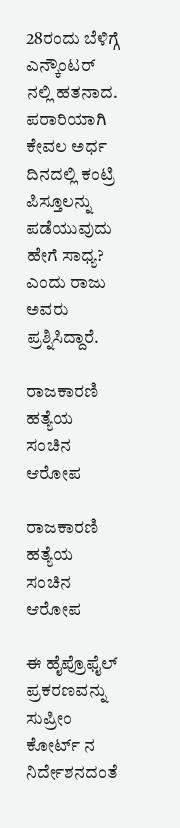28ರಂದು ಬೆಳಿಗ್ಗೆ ಎನ್ಕೌಂಟರ್ ನಲ್ಲಿ ಹತನಾದ. ಪರಾರಿಯಾಗಿ ಕೇವಲ ಅರ್ಧ ದಿನದಲ್ಲಿ ಕಂಟ್ರಿ ಪಿಸ್ತೂಲನ್ನು ಪಡೆಯುವುದು ಹೇಗೆ ಸಾಧ್ಯ? ಎಂದು ರಾಜು ಅವರು ಪ್ರಶ್ನಿಸಿದ್ದಾರೆ.

ರಾಜಕಾರಣಿ ಹತ್ಯೆಯ ಸಂಚಿನ ಆರೋಪ

ರಾಜಕಾರಣಿ ಹತ್ಯೆಯ ಸಂಚಿನ ಆರೋಪ

ಈ ಹೈಪ್ರೊಫೈಲ್ ಪ್ರಕರಣವನ್ನು ಸುಪ್ರೀಂ ಕೋರ್ಟ್ ನ ನಿರ್ದೇಶನದಂತೆ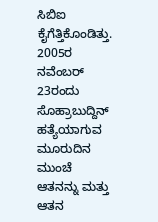ಸಿಬಿಐ ಕೈಗೆತ್ತಿಕೊಂಡಿತ್ತು. 2005ರ ನವೆಂಬರ್ 23ರಂದು ಸೊಹ್ರಾಬುದ್ದಿನ್ ಹತ್ಯೆಯಾಗುವ ಮೂರುದಿನ ಮುಂಚೆ ಆತನನ್ನು ಮತ್ತು ಆತನ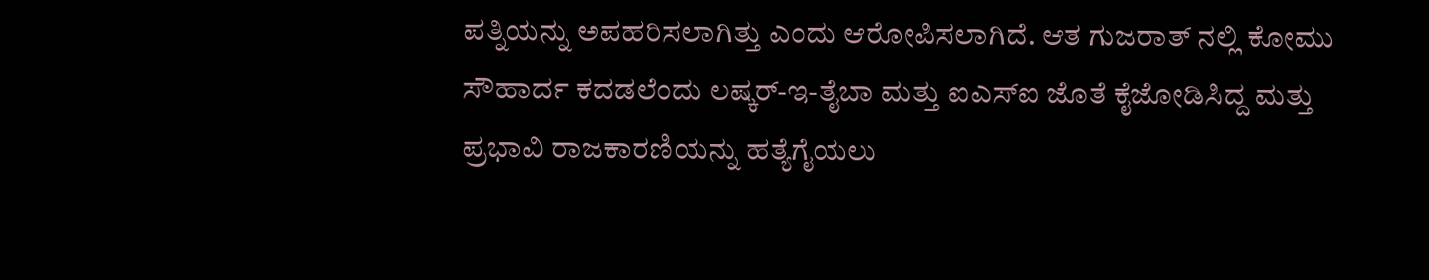ಪತ್ನಿಯನ್ನು ಅಪಹರಿಸಲಾಗಿತ್ತು ಎಂದು ಆರೋಪಿಸಲಾಗಿದೆ. ಆತ ಗುಜರಾತ್ ನಲ್ಲಿ ಕೋಮು ಸೌಹಾರ್ದ ಕದಡಲೆಂದು ಲಷ್ಕರ್-ಇ-ತೈಬಾ ಮತ್ತು ಐಎಸ್ಐ ಜೊತೆ ಕೈಜೋಡಿಸಿದ್ದ ಮತ್ತು ಪ್ರಭಾವಿ ರಾಜಕಾರಣಿಯನ್ನು ಹತ್ಯೆಗೈಯಲು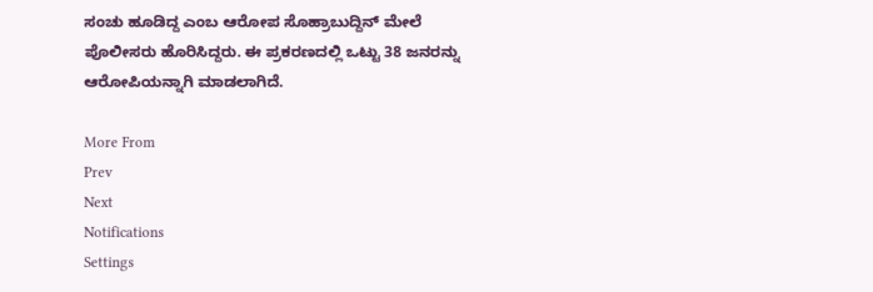ಸಂಚು ಹೂಡಿದ್ದ ಎಂಬ ಆರೋಪ ಸೊಹ್ರಾಬುದ್ದಿನ್ ಮೇಲೆ ಪೊಲೀಸರು ಹೊರಿಸಿದ್ದರು. ಈ ಪ್ರಕರಣದಲ್ಲಿ ಒಟ್ಟು 38 ಜನರನ್ನು ಆರೋಪಿಯನ್ನಾಗಿ ಮಾಡಲಾಗಿದೆ.

More From
Prev
Next
Notifications
Settings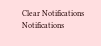Clear Notifications
Notifications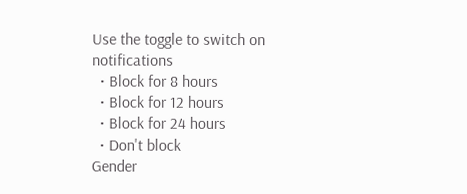Use the toggle to switch on notifications
  • Block for 8 hours
  • Block for 12 hours
  • Block for 24 hours
  • Don't block
Gender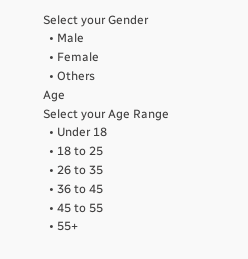Select your Gender
  • Male
  • Female
  • Others
Age
Select your Age Range
  • Under 18
  • 18 to 25
  • 26 to 35
  • 36 to 45
  • 45 to 55
  • 55+